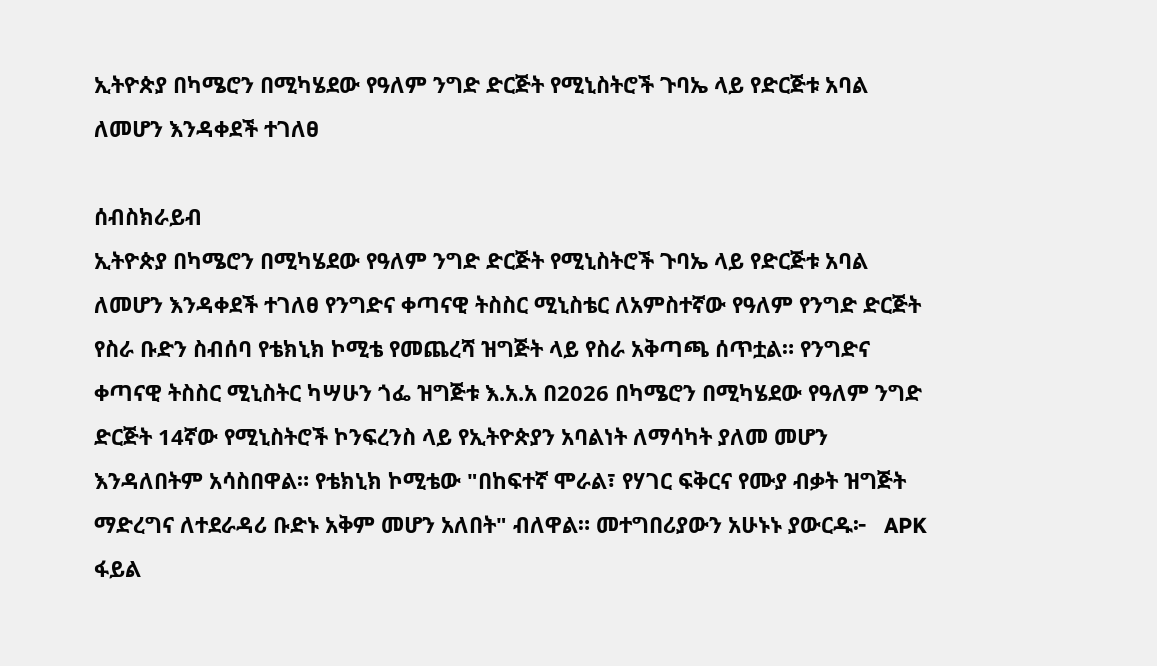ኢትዮጵያ በካሜሮን በሚካሄደው የዓለም ንግድ ድርጅት የሚኒስትሮች ጉባኤ ላይ የድርጅቱ አባል ለመሆን እንዳቀደች ተገለፀ

ሰብስክራይብ
ኢትዮጵያ በካሜሮን በሚካሄደው የዓለም ንግድ ድርጅት የሚኒስትሮች ጉባኤ ላይ የድርጅቱ አባል ለመሆን እንዳቀደች ተገለፀ የንግድና ቀጣናዊ ትስስር ሚኒስቴር ለአምስተኛው የዓለም የንግድ ድርጅት የስራ ቡድን ስብሰባ የቴክኒክ ኮሚቴ የመጨረሻ ዝግጅት ላይ የስራ አቅጣጫ ሰጥቷል። የንግድና ቀጣናዊ ትስስር ሚኒስትር ካሣሁን ጎፌ ዝግጅቱ እ.አ.አ በ2026 በካሜሮን በሚካሄደው የዓለም ንግድ ድርጅት 14ኛው የሚኒስትሮች ኮንፍረንስ ላይ የኢትዮጵያን አባልነት ለማሳካት ያለመ መሆን እንዳለበትም አሳስበዋል። የቴክኒክ ኮሚቴው "በከፍተኛ ሞራል፣ የሃገር ፍቅርና የሙያ ብቃት ዝግጅት ማድረግና ለተደራዳሪ ቡድኑ አቅም መሆን አለበት" ብለዋል። መተግበሪያውን አሁኑኑ ያውርዱ፦   APK ፋይል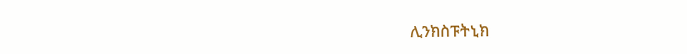ሊንክስፑትኒክ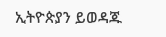ኢትዮጵያን ይወዳጁ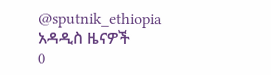@sputnik_ethiopia
አዳዲስ ዜናዎች
0